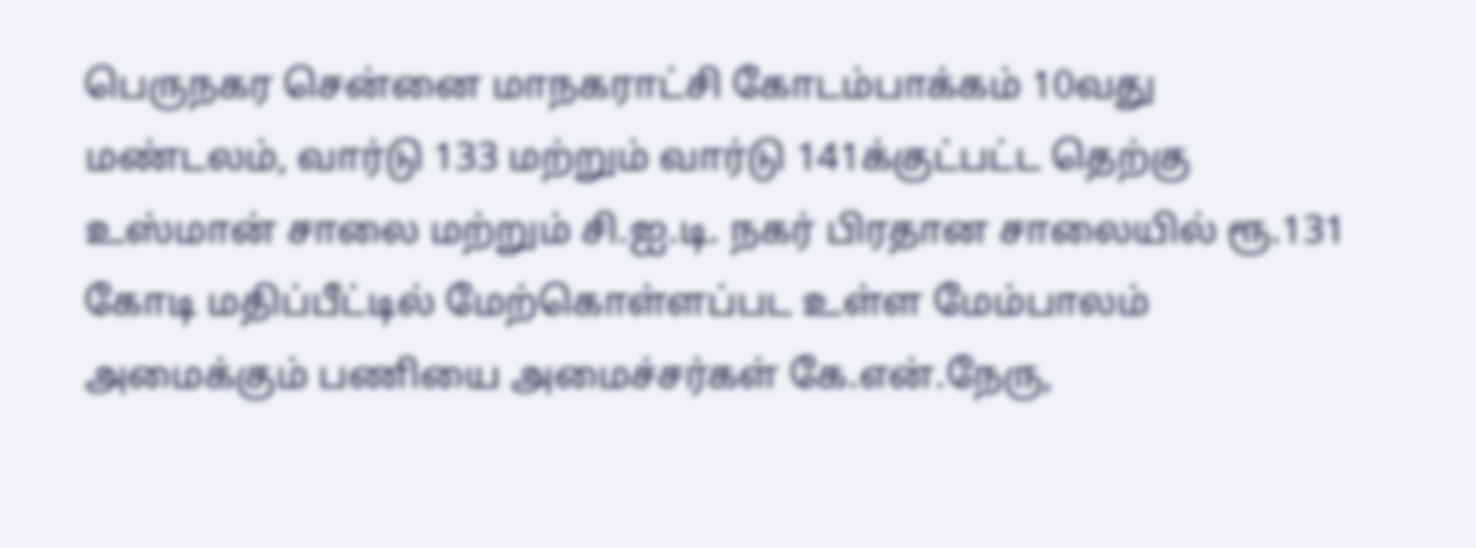பெருநகர சென்னை மாநகராட்சி கோடம்பாக்கம் 10வது மண்டலம், வார்டு 133 மற்றும் வார்டு 141க்குட்பட்ட தெற்கு உஸ்மான் சாலை மற்றும் சி.ஐ.டி. நகர் பிரதான சாலையில் ரூ.131 கோடி மதிப்பீட்டில் மேற்கொள்ளப்பட உள்ள மேம்பாலம் அமைக்கும் பணியை அமைச்சர்கள் கே.என்.நேரு,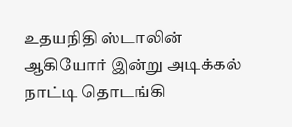உதயநிதி ஸ்டாலின் ஆகியோர் இன்று அடிக்கல் நாட்டி தொடங்கி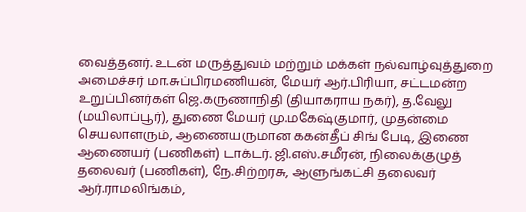வைத்தனர். உடன் மருத்துவம் மற்றும் மக்கள் நல்வாழ்வுத்துறை அமைச்சர் மா.சுப்பிரமணியன், மேயர் ஆர்.பிரியா, சட்டமன்ற உறுப்பினர்கள் ஜெ.கருணாநிதி (தியாகராய நகர்), த.வேலு (மயிலாப்பூர்), துணை மேயர் மு.மகேஷ்குமார், முதன்மை செயலாளரும், ஆணையருமான ககன்தீப் சிங் பேடி, இணை ஆணையர் (பணிகள்) டாக்டர். ஜி.எஸ்.சமீரன், நிலைக்குழுத் தலைவர் (பணிகள்), நே.சிற்றரசு, ஆளுங்கட்சி தலைவர் ஆர்.ராமலிங்கம்,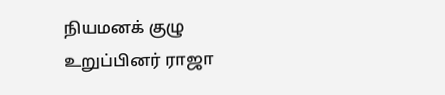நியமனக் குழு உறுப்பினர் ராஜா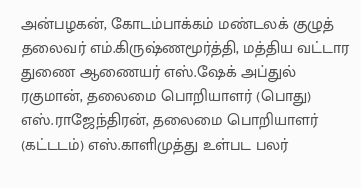அன்பழகன், கோடம்பாக்கம் மண்டலக் குழுத் தலைவர் எம்.கிருஷ்ணமூர்த்தி, மத்திய வட்டார துணை ஆணையர் எஸ்.ஷேக் அப்துல் ரகுமான், தலைமை பொறியாளர் (பொது) எஸ்.ராஜேந்திரன், தலைமை பொறியாளர் (கட்டடம்) எஸ்.காளிமுத்து உள்பட பலர்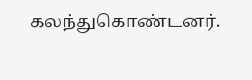கலந்துகொண்டனர்.